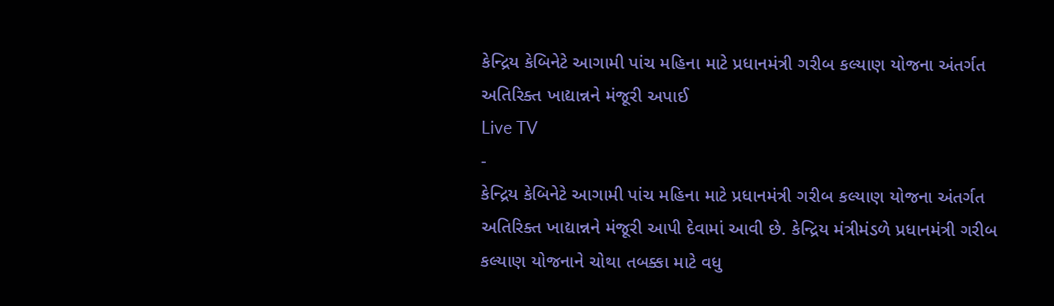કેન્દ્રિય કેબિનેટે આગામી પાંચ મહિના માટે પ્રધાનમંત્રી ગરીબ કલ્યાણ યોજના અંતર્ગત અતિરિક્ત ખાદ્યાન્નને મંજૂરી અપાઈ
Live TV
-
કેન્દ્રિય કેબિનેટે આગામી પાંચ મહિના માટે પ્રધાનમંત્રી ગરીબ કલ્યાણ યોજના અંતર્ગત અતિરિક્ત ખાદ્યાન્નને મંજૂરી આપી દેવામાં આવી છે. કેન્દ્રિય મંત્રીમંડળે પ્રધાનમંત્રી ગરીબ કલ્યાણ યોજનાને ચોથા તબક્કા માટે વધુ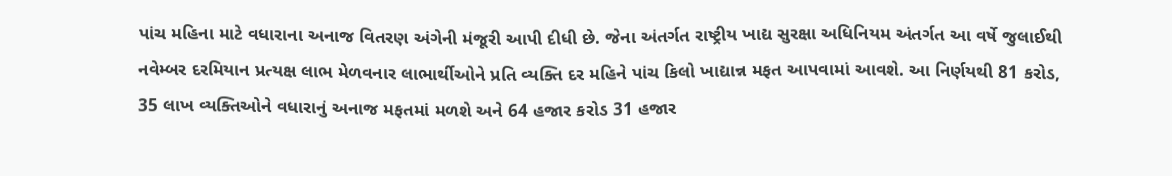પાંચ મહિના માટે વધારાના અનાજ વિતરણ અંગેની મંજૂરી આપી દીધી છે. જેના અંતર્ગત રાષ્ટ્રીય ખાદ્ય સુરક્ષા અધિનિયમ અંતર્ગત આ વર્ષે જુલાઈથી નવેમ્બર દરમિયાન પ્રત્યક્ષ લાભ મેળવનાર લાભાર્થીઓને પ્રતિ વ્યક્તિ દર મહિને પાંચ કિલો ખાદ્યાન્ન મફત આપવામાં આવશે. આ નિર્ણયથી 81 કરોડ, 35 લાખ વ્યક્તિઓને વધારાનું અનાજ મફતમાં મળશે અને 64 હજાર કરોડ 31 હજાર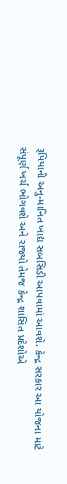રૂપિયાની અનુ-માનિત ખાદ્ય સબસિડી આપવામાં આવશે. કેન્દ્ર સરકાર આ યોજના માટે સંપૂર્ણ ખર્ચ ભોગવશે અને રાજ્યો તેમજ કેન્દ્ર શાસિત પ્રદેશોએ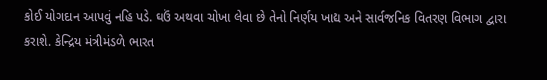કોઈ યોગદાન આપવું નહિ પડે. ઘઉં અથવા ચોખા લેવા છે તેનો નિર્ણય ખાદ્ય અને સાર્વજનિક વિતરણ વિભાગ દ્વારા કરાશે. કેન્દ્રિય મંત્રીમંડળે ભારત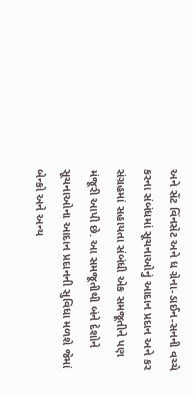અને સેંટ વિંનસેટ અને ધ ગ્રેના-ડાઈન-સનની વચ્ચે કરના સંબંધમાં સૂચનાઓનું આદાન પ્રદાન અને કર સંગ્રહમાં સહાયતા સંબંધી એક સમજૂતીને પણ મંજૂરી આપી છે. આ સમજૂતીથી બંને દેશોને સૂચનાઓના આદાન પ્રદાનની સુવિધા મળશે જેમાં બેન્કો અને અન્ય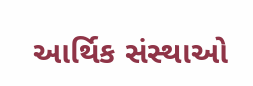આર્થિક સંસ્થાઓ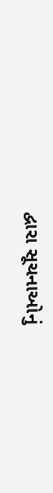દ્વારા સૂચનાઓનું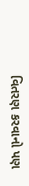વિતરણ કરવાનો પણ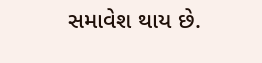સમાવેશ થાય છે.